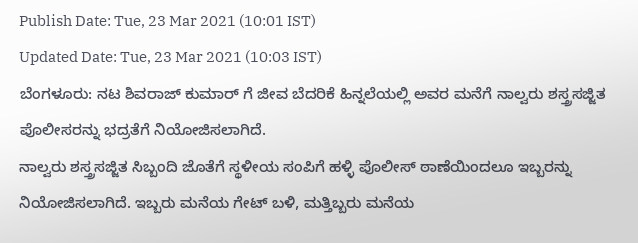Publish Date: Tue, 23 Mar 2021 (10:01 IST)
Updated Date: Tue, 23 Mar 2021 (10:03 IST)
ಬೆಂಗಳೂರು: ನಟ ಶಿವರಾಜ್ ಕುಮಾರ್ ಗೆ ಜೀವ ಬೆದರಿಕೆ ಹಿನ್ನಲೆಯಲ್ಲಿ ಅವರ ಮನೆಗೆ ನಾಲ್ವರು ಶಸ್ತ್ರಸಜ್ಜಿತ ಪೊಲೀಸರನ್ನು ಭದ್ರತೆಗೆ ನಿಯೋಜಿಸಲಾಗಿದೆ.
ನಾಲ್ವರು ಶಸ್ತ್ರಸಜ್ಜಿತ ಸಿಬ್ಬಂದಿ ಜೊತೆಗೆ ಸ್ಥಳೀಯ ಸಂಪಿಗೆ ಹಳ್ಳಿ ಪೊಲೀಸ್ ಠಾಣೆಯಿಂದಲೂ ಇಬ್ಬರನ್ನು ನಿಯೋಜಿಸಲಾಗಿದೆ. ಇಬ್ಬರು ಮನೆಯ ಗೇಟ್ ಬಳಿ, ಮತ್ತಿಬ್ಬರು ಮನೆಯ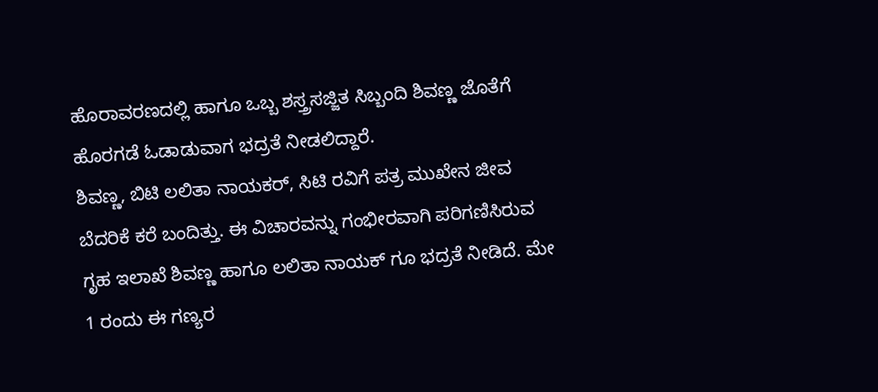ಹೊರಾವರಣದಲ್ಲಿ ಹಾಗೂ ಒಬ್ಬ ಶಸ್ತ್ರಸಜ್ಜಿತ ಸಿಬ್ಬಂದಿ ಶಿವಣ್ಣ ಜೊತೆಗೆ ಹೊರಗಡೆ ಓಡಾಡುವಾಗ ಭದ್ರತೆ ನೀಡಲಿದ್ದಾರೆ.
ಶಿವಣ್ಣ, ಬಿಟಿ ಲಲಿತಾ ನಾಯಕರ್, ಸಿಟಿ ರವಿಗೆ ಪತ್ರ ಮುಖೇನ ಜೀವ ಬೆದರಿಕೆ ಕರೆ ಬಂದಿತ್ತು. ಈ ವಿಚಾರವನ್ನು ಗಂಭೀರವಾಗಿ ಪರಿಗಣಿಸಿರುವ ಗೃಹ ಇಲಾಖೆ ಶಿವಣ್ಣ ಹಾಗೂ ಲಲಿತಾ ನಾಯಕ್ ಗೂ ಭದ್ರತೆ ನೀಡಿದೆ. ಮೇ 1 ರಂದು ಈ ಗಣ್ಯರ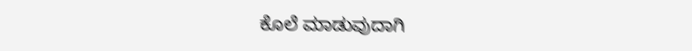ಕೊಲೆ ಮಾಡುವುದಾಗಿ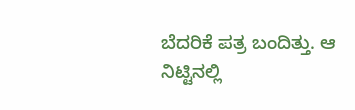ಬೆದರಿಕೆ ಪತ್ರ ಬಂದಿತ್ತು. ಆ ನಿಟ್ಟಿನಲ್ಲಿ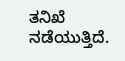ತನಿಖೆ ನಡೆಯುತ್ತಿದೆ.